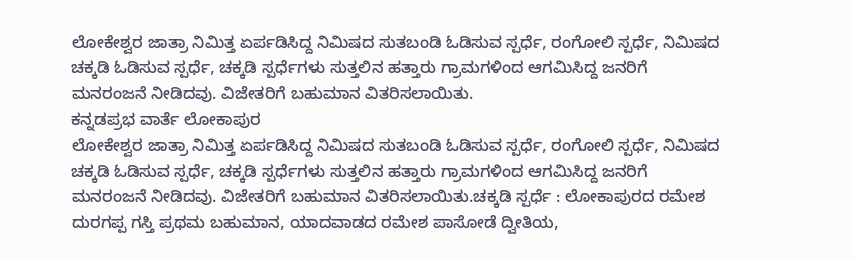ಲೋಕೇಶ್ವರ ಜಾತ್ರಾ ನಿಮಿತ್ತ ಏರ್ಪಡಿಸಿದ್ದ ನಿಮಿಷದ ಸುತಬಂಡಿ ಓಡಿಸುವ ಸ್ಪರ್ಧೆ, ರಂಗೋಲಿ ಸ್ಪರ್ಧೆ, ನಿಮಿಷದ ಚಕ್ಕಡಿ ಓಡಿಸುವ ಸ್ಪರ್ಧೆ, ಚಕ್ಕಡಿ ಸ್ಪರ್ಧೆಗಳು ಸುತ್ತಲಿನ ಹತ್ತಾರು ಗ್ರಾಮಗಳಿಂದ ಆಗಮಿಸಿದ್ದ ಜನರಿಗೆ ಮನರಂಜನೆ ನೀಡಿದವು. ವಿಜೇತರಿಗೆ ಬಹುಮಾನ ವಿತರಿಸಲಾಯಿತು.
ಕನ್ನಡಪ್ರಭ ವಾರ್ತೆ ಲೋಕಾಪುರ
ಲೋಕೇಶ್ವರ ಜಾತ್ರಾ ನಿಮಿತ್ತ ಏರ್ಪಡಿಸಿದ್ದ ನಿಮಿಷದ ಸುತಬಂಡಿ ಓಡಿಸುವ ಸ್ಪರ್ಧೆ, ರಂಗೋಲಿ ಸ್ಪರ್ಧೆ, ನಿಮಿಷದ ಚಕ್ಕಡಿ ಓಡಿಸುವ ಸ್ಪರ್ಧೆ, ಚಕ್ಕಡಿ ಸ್ಪರ್ಧೆಗಳು ಸುತ್ತಲಿನ ಹತ್ತಾರು ಗ್ರಾಮಗಳಿಂದ ಆಗಮಿಸಿದ್ದ ಜನರಿಗೆ ಮನರಂಜನೆ ನೀಡಿದವು. ವಿಜೇತರಿಗೆ ಬಹುಮಾನ ವಿತರಿಸಲಾಯಿತು.ಚಕ್ಕಡಿ ಸ್ಪರ್ಧೆ : ಲೋಕಾಪುರದ ರಮೇಶ ದುರಗಪ್ಪ ಗಸ್ತಿ ಪ್ರಥಮ ಬಹುಮಾನ, ಯಾದವಾಡದ ರಮೇಶ ಪಾಸೋಡೆ ದ್ವೀತಿಯ,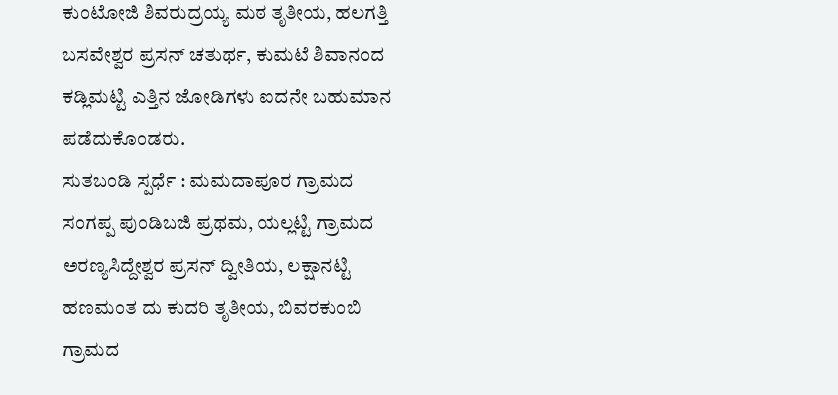ಕುಂಟೋಜಿ ಶಿವರುದ್ರಯ್ಯ ಮಠ ತೃತೀಯ, ಹಲಗತ್ತಿ ಬಸವೇಶ್ವರ ಪ್ರಸನ್ ಚತುರ್ಥ, ಕುಮಟೆ ಶಿವಾನಂದ ಕಡ್ಲಿಮಟ್ಟಿ ಎತ್ತಿನ ಜೋಡಿಗಳು ಐದನೇ ಬಹುಮಾನ ಪಡೆದುಕೊಂಡರು.
ಸುತಬಂಡಿ ಸ್ಪರ್ಧೆ : ಮಮದಾಪೂರ ಗ್ರಾಮದ ಸಂಗಪ್ಪ ಪುಂಡಿಬಜಿ ಪ್ರಥಮ, ಯಲ್ಲಟ್ಟಿ ಗ್ರಾಮದ ಅರಣ್ಯಸಿದ್ದೇಶ್ವರ ಪ್ರಸನ್ ದ್ವೀತಿಯ, ಲಕ್ಷಾನಟ್ಟಿ ಹಣಮಂತ ದು ಕುದರಿ ತೃತೀಯ, ಬಿವರಕುಂಬಿ ಗ್ರಾಮದ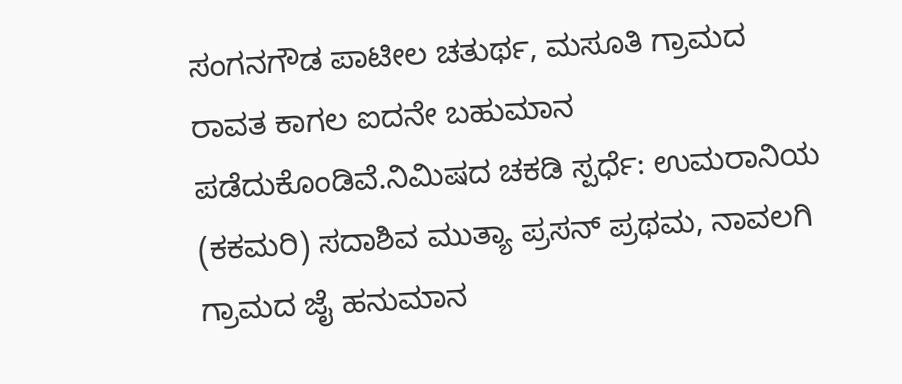ಸಂಗನಗೌಡ ಪಾಟೀಲ ಚತುರ್ಥ, ಮಸೂತಿ ಗ್ರಾಮದ ರಾವತ ಕಾಗಲ ಐದನೇ ಬಹುಮಾನ ಪಡೆದುಕೊಂಡಿವೆ.ನಿಮಿಷದ ಚಕಡಿ ಸ್ಪರ್ಧೆ: ಉಮರಾನಿಯ (ಕಕಮರಿ) ಸದಾಶಿವ ಮುತ್ಯಾ ಪ್ರಸನ್ ಪ್ರಥಮ, ನಾವಲಗಿ ಗ್ರಾಮದ ಜೈ ಹನುಮಾನ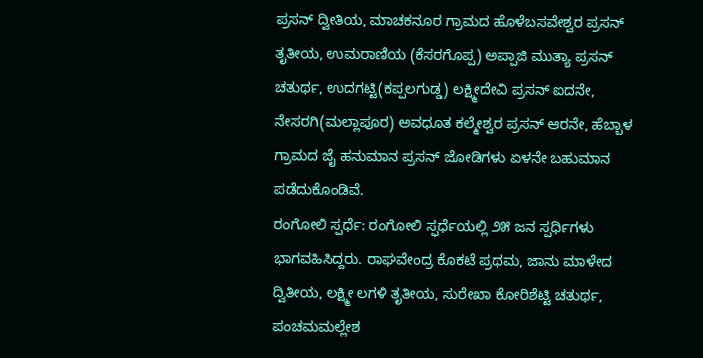ಪ್ರಸನ್ ದ್ವೀತಿಯ, ಮಾಚಕನೂರ ಗ್ರಾಮದ ಹೊಳೆಬಸವೇಶ್ವರ ಪ್ರಸನ್ ತೃತೀಯ, ಉಮರಾಣಿಯ (ಕೆಸರಗೊಪ್ಪ) ಅಪ್ಪಾಜಿ ಮುತ್ಯಾ ಪ್ರಸನ್ ಚತುರ್ಥ, ಉದಗಟ್ಟಿ(ಕಪ್ಪಲಗುಡ್ಡ) ಲಕ್ಷ್ಮೀದೇವಿ ಪ್ರಸನ್ ಐದನೇ, ನೇಸರಗಿ(ಮಲ್ಲಾಪೂರ) ಅವಧೂತ ಕಲ್ಮೇಶ್ವರ ಪ್ರಸನ್ ಆರನೇ, ಹೆಬ್ಬಾಳ ಗ್ರಾಮದ ಜೈ ಹನುಮಾನ ಪ್ರಸನ್ ಜೋಡಿಗಳು ಏಳನೇ ಬಹುಮಾನ ಪಡೆದುಕೊಂಡಿವೆ.
ರಂಗೋಲಿ ಸ್ಪರ್ಧೆ: ರಂಗೋಲಿ ಸ್ಫರ್ಧೆಯಲ್ಲಿ ೨೫ ಜನ ಸ್ಪರ್ಧಿಗಳು ಭಾಗವಹಿಸಿದ್ದರು. ರಾಘವೇಂದ್ರ ಕೊಕಟೆ ಪ್ರಥಮ, ಜಾನು ಮಾಳೇದ ದ್ವಿತೀಯ, ಲಕ್ಷ್ಮೀ ಲಗಳಿ ತೃತೀಯ, ಸುರೇಖಾ ಕೋರಿಶೆಟ್ಟಿ ಚತುರ್ಥ, ಪಂಚಮಮಲ್ಲೇಶ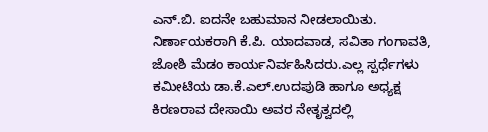ಎನ್.ಬಿ. ಐದನೇ ಬಹುಮಾನ ನೀಡಲಾಯಿತು. ನಿರ್ಣಾಯಕರಾಗಿ ಕೆ.ಪಿ. ಯಾದವಾಡ, ಸವಿತಾ ಗಂಗಾವತಿ, ಜೋಶಿ ಮೆಡಂ ಕಾರ್ಯನಿರ್ವಹಿಸಿದರು.ಎಲ್ಲ ಸ್ಪರ್ಧೆಗಳು ಕಮೀಟಿಯ ಡಾ.ಕೆ.ಎಲ್.ಉದಪುಡಿ ಹಾಗೂ ಅಧ್ಯಕ್ಷ ಕಿರಣರಾವ ದೇಸಾಯಿ ಅವರ ನೇತೃತ್ವದಲ್ಲಿ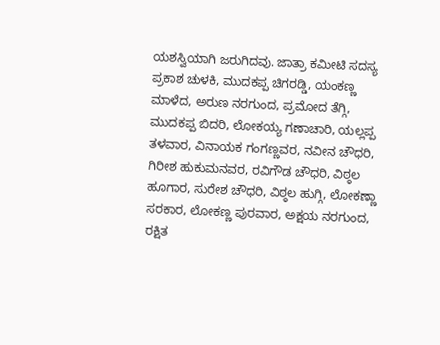ಯಶಸ್ವಿಯಾಗಿ ಜರುಗಿದವು. ಜಾತ್ರಾ ಕಮೀಟಿ ಸದಸ್ಯ ಪ್ರಕಾಶ ಚುಳಕಿ, ಮುದಕಪ್ಪ ಚಿಗರಡ್ಡಿ, ಯಂಕಣ್ಣ ಮಾಳೆದ, ಅರುಣ ನರಗುಂದ, ಪ್ರಮೋದ ತೆಗ್ಗಿ, ಮುದಕಪ್ಪ ಬಿದರಿ, ಲೋಕಯ್ಯ ಗಣಾಚಾರಿ, ಯಲ್ಲಪ್ಪ ತಳವಾರ, ವಿನಾಯಕ ಗಂಗಣ್ಣವರ, ನವೀನ ಚೌಧರಿ, ಗಿರೀಶ ಹುಕುಮನವರ, ರವಿಗೌಡ ಚೌಧರಿ, ವಿಠ್ಠಲ ಹೂಗಾರ, ಸುರೇಶ ಚೌಧರಿ, ವಿಠ್ಠಲ ಹುಗ್ಗಿ, ಲೋಕಣ್ಣಾ ಸರಕಾರ, ಲೋಕಣ್ಣ ಪುರವಾರ, ಅಕ್ಷಯ ನರಗುಂದ, ರಕ್ಷಿತ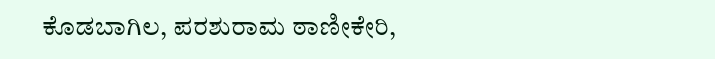ಕೊಡಬಾಗಿಲ, ಪರಶುರಾಮ ಠಾಣೀಕೇರಿ,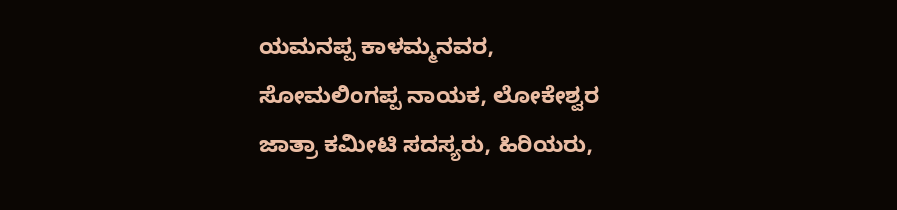ಯಮನಪ್ಪ ಕಾಳಮ್ಮನವರ, ಸೋಮಲಿಂಗಪ್ಪ ನಾಯಕ, ಲೋಕೇಶ್ವರ ಜಾತ್ರಾ ಕಮೀಟಿ ಸದಸ್ಯರು, ಹಿರಿಯರು,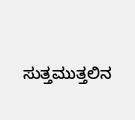ಸುತ್ತಮುತ್ತಲಿನ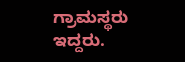ಗ್ರಾಮಸ್ಥರು ಇದ್ದರು.